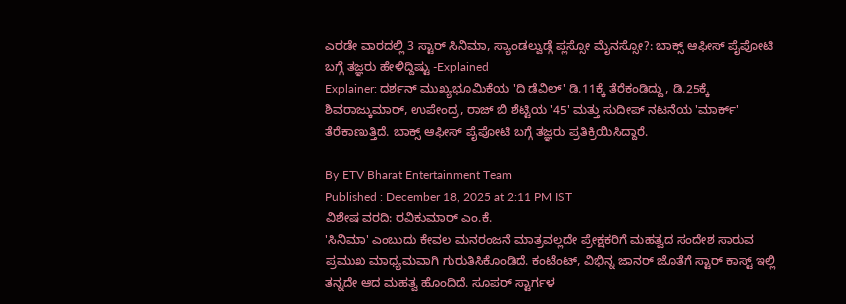ಎರಡೇ ವಾರದಲ್ಲಿ 3 ಸ್ಟಾರ್ ಸಿನಿಮಾ, ಸ್ಯಾಂಡಲ್ವುಡ್ಗೆ ಪ್ಲಸ್ಸೋ ಮೈನಸ್ಸೋ?: ಬಾಕ್ಸ್ ಆಫೀಸ್ ಪೈಪೋಟಿ ಬಗ್ಗೆ ತಜ್ಞರು ಹೇಳಿದ್ದಿಷ್ಟು -Explained
Explainer: ದರ್ಶನ್ ಮುಖ್ಯಭೂಮಿಕೆಯ 'ದಿ ಡೆವಿಲ್' ಡಿ.11ಕ್ಕೆ ತೆರೆಕಂಡಿದ್ದು, ಡಿ.25ಕ್ಕೆ ಶಿವರಾಜ್ಕುಮಾರ್, ಉಪೇಂದ್ರ, ರಾಜ್ ಬಿ ಶೆಟ್ಟಿಯ '45' ಮತ್ತು ಸುದೀಪ್ ನಟನೆಯ 'ಮಾರ್ಕ್' ತೆರೆಕಾಣುತ್ತಿದೆ. ಬಾಕ್ಸ್ ಆಫೀಸ್ ಪೈಪೋಟಿ ಬಗ್ಗೆ ತಜ್ಞರು ಪ್ರತಿಕ್ರಿಯಿಸಿದ್ದಾರೆ.

By ETV Bharat Entertainment Team
Published : December 18, 2025 at 2:11 PM IST
ವಿಶೇಷ ವರದಿ: ರವಿಕುಮಾರ್ ಎಂ.ಕೆ.
'ಸಿನಿಮಾ' ಎಂಬುದು ಕೇವಲ ಮನರಂಜನೆ ಮಾತ್ರವಲ್ಲದೇ ಪ್ರೇಕ್ಷಕರಿಗೆ ಮಹತ್ವದ ಸಂದೇಶ ಸಾರುವ ಪ್ರಮುಖ ಮಾಧ್ಯಮವಾಗಿ ಗುರುತಿಸಿಕೊಂಡಿದೆ. ಕಂಟೆಂಟ್, ವಿಭಿನ್ನ ಜಾನರ್ ಜೊತೆಗೆ ಸ್ಟಾರ್ ಕಾಸ್ಟ್ ಇಲ್ಲಿ ತನ್ನದೇ ಆದ ಮಹತ್ವ ಹೊಂದಿದೆ. ಸೂಪರ್ ಸ್ಟಾರ್ಗಳ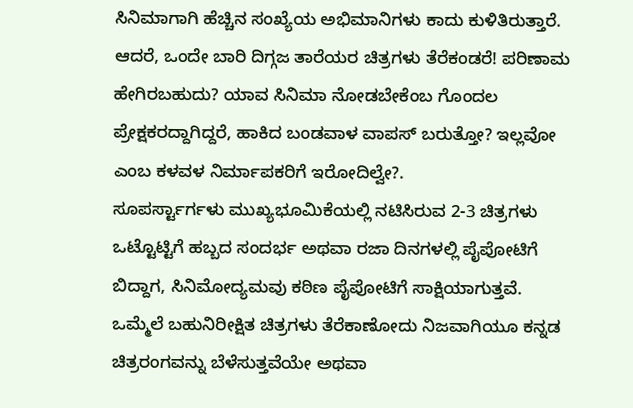ಸಿನಿಮಾಗಾಗಿ ಹೆಚ್ಚಿನ ಸಂಖ್ಯೆಯ ಅಭಿಮಾನಿಗಳು ಕಾದು ಕುಳಿತಿರುತ್ತಾರೆ. ಆದರೆ, ಒಂದೇ ಬಾರಿ ದಿಗ್ಗಜ ತಾರೆಯರ ಚಿತ್ರಗಳು ತೆರೆಕಂಡರೆ! ಪರಿಣಾಮ ಹೇಗಿರಬಹುದು? ಯಾವ ಸಿನಿಮಾ ನೋಡಬೇಕೆಂಬ ಗೊಂದಲ ಪ್ರೇಕ್ಷಕರದ್ದಾಗಿದ್ದರೆ, ಹಾಕಿದ ಬಂಡವಾಳ ವಾಪಸ್ ಬರುತ್ತೋ? ಇಲ್ಲವೋ ಎಂಬ ಕಳವಳ ನಿರ್ಮಾಪಕರಿಗೆ ಇರೋದಿಲ್ವೇ?.
ಸೂಪರ್ಸ್ಟಾರ್ಗಳು ಮುಖ್ಯಭೂಮಿಕೆಯಲ್ಲಿ ನಟಿಸಿರುವ 2-3 ಚಿತ್ರಗಳು ಒಟ್ಟೊಟ್ಟಿಗೆ ಹಬ್ಬದ ಸಂದರ್ಭ ಅಥವಾ ರಜಾ ದಿನಗಳಲ್ಲಿ ಪೈಪೋಟಿಗೆ ಬಿದ್ದಾಗ, ಸಿನಿಮೋದ್ಯಮವು ಕಠಿಣ ಪೈಪೋಟಿಗೆ ಸಾಕ್ಷಿಯಾಗುತ್ತವೆ. ಒಮ್ಮೆಲೆ ಬಹುನಿರೀಕ್ಷಿತ ಚಿತ್ರಗಳು ತೆರೆಕಾಣೋದು ನಿಜವಾಗಿಯೂ ಕನ್ನಡ ಚಿತ್ರರಂಗವನ್ನು ಬೆಳೆಸುತ್ತವೆಯೇ ಅಥವಾ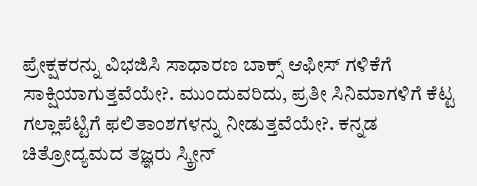ಪ್ರೇಕ್ಷಕರನ್ನು ವಿಭಜಿಸಿ ಸಾಧಾರಣ ಬಾಕ್ಸ್ ಆಫೀಸ್ ಗಳಿಕೆಗೆ ಸಾಕ್ಷಿಯಾಗುತ್ತವೆಯೇ?. ಮುಂದುವರಿದು, ಪ್ರತೀ ಸಿನಿಮಾಗಳಿಗೆ ಕೆಟ್ಟ ಗಲ್ಲಾಪೆಟ್ಟಿಗೆ ಫಲಿತಾಂಶಗಳನ್ನು ನೀಡುತ್ತವೆಯೇ?. ಕನ್ನಡ ಚಿತ್ರೋದ್ಯಮದ ತಜ್ಞರು ಸ್ಕ್ರೀನ್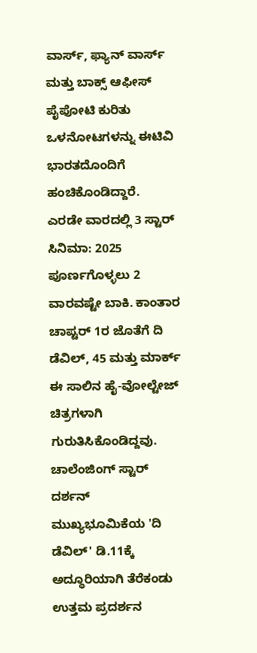ವಾರ್ಸ್, ಫ್ಯಾನ್ ವಾರ್ಸ್ ಮತ್ತು ಬಾಕ್ಸ್ ಆಫೀಸ್ ಪೈಪೋಟಿ ಕುರಿತು ಒಳನೋಟಗಳನ್ನು ಈಟಿವಿ ಭಾರತದೊಂದಿಗೆ ಹಂಚಿಕೊಂಡಿದ್ದಾರೆ.
ಎರಡೇ ವಾರದಲ್ಲಿ 3 ಸ್ಟಾರ್ ಸಿನಿಮಾ: 2025 ಪೂರ್ಣಗೊಳ್ಳಲು 2 ವಾರವಷ್ಟೇ ಬಾಕಿ. ಕಾಂತಾರ ಚಾಪ್ಟರ್ 1ರ ಜೊತೆಗೆ ದಿ ಡೆವಿಲ್, 45 ಮತ್ತು ಮಾರ್ಕ್ ಈ ಸಾಲಿನ ಹೈ-ವೋಲ್ಟೇಜ್ ಚಿತ್ರಗಳಾಗಿ ಗುರುತಿಸಿಕೊಂಡಿದ್ದವು. ಚಾಲೆಂಜಿಂಗ್ ಸ್ಟಾರ್ ದರ್ಶನ್ ಮುಖ್ಯಭೂಮಿಕೆಯ 'ದಿ ಡೆವಿಲ್' ಡಿ.11ಕ್ಕೆ ಅದ್ಧೂರಿಯಾಗಿ ತೆರೆಕಂಡು ಉತ್ತಮ ಪ್ರದರ್ಶನ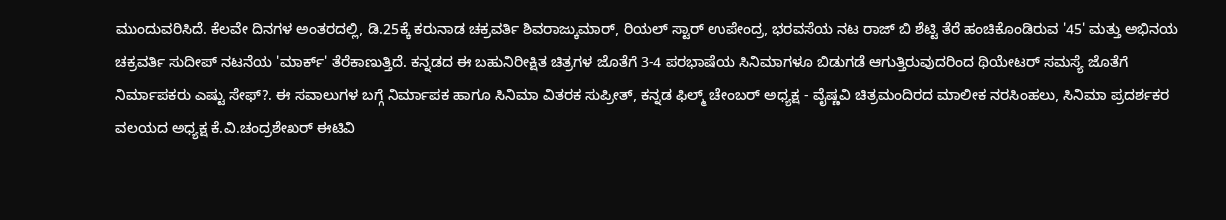ಮುಂದುವರಿಸಿದೆ. ಕೆಲವೇ ದಿನಗಳ ಅಂತರದಲ್ಲಿ, ಡಿ.25ಕ್ಕೆ ಕರುನಾಡ ಚಕ್ರವರ್ತಿ ಶಿವರಾಜ್ಕುಮಾರ್, ರಿಯಲ್ ಸ್ಟಾರ್ ಉಪೇಂದ್ರ, ಭರವಸೆಯ ನಟ ರಾಜ್ ಬಿ ಶೆಟ್ಟಿ ತೆರೆ ಹಂಚಿಕೊಂಡಿರುವ '45' ಮತ್ತು ಅಭಿನಯ ಚಕ್ರವರ್ತಿ ಸುದೀಪ್ ನಟನೆಯ 'ಮಾರ್ಕ್' ತೆರೆಕಾಣುತ್ತಿದೆ. ಕನ್ನಡದ ಈ ಬಹುನಿರೀಕ್ಷಿತ ಚಿತ್ರಗಳ ಜೊತೆಗೆ 3-4 ಪರಭಾಷೆಯ ಸಿನಿಮಾಗಳೂ ಬಿಡುಗಡೆ ಆಗುತ್ತಿರುವುದರಿಂದ ಥಿಯೇಟರ್ ಸಮಸ್ಯೆ ಜೊತೆಗೆ ನಿರ್ಮಾಪಕರು ಎಷ್ಟು ಸೇಫ್?. ಈ ಸವಾಲುಗಳ ಬಗ್ಗೆ ನಿರ್ಮಾಪಕ ಹಾಗೂ ಸಿನಿಮಾ ವಿತರಕ ಸುಪ್ರೀತ್, ಕನ್ನಡ ಫಿಲ್ಮ್ ಚೇಂಬರ್ ಅಧ್ಯಕ್ಷ - ವೈಷ್ಣವಿ ಚಿತ್ರಮಂದಿರದ ಮಾಲೀಕ ನರಸಿಂಹಲು, ಸಿನಿಮಾ ಪ್ರದರ್ಶಕರ ವಲಯದ ಅಧ್ಯಕ್ಷ ಕೆ.ವಿ.ಚಂದ್ರಶೇಖರ್ ಈಟಿವಿ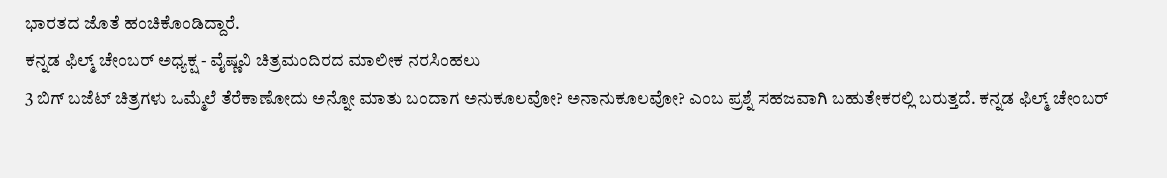ಭಾರತದ ಜೊತೆ ಹಂಚಿಕೊಂಡಿದ್ದಾರೆ.
ಕನ್ನಡ ಫಿಲ್ಮ್ ಚೇಂಬರ್ ಅಧ್ಯಕ್ಷ - ವೈಷ್ಣವಿ ಚಿತ್ರಮಂದಿರದ ಮಾಲೀಕ ನರಸಿಂಹಲು
3 ಬಿಗ್ ಬಜೆಟ್ ಚಿತ್ರಗಳು ಒಮ್ಮೆಲೆ ತೆರೆಕಾಣೋದು ಅನ್ನೋ ಮಾತು ಬಂದಾಗ ಅನುಕೂಲವೋ? ಅನಾನುಕೂಲವೋ? ಎಂಬ ಪ್ರಶ್ನೆ ಸಹಜವಾಗಿ ಬಹುತೇಕರಲ್ಲಿ ಬರುತ್ತದೆ. ಕನ್ನಡ ಫಿಲ್ಮ್ ಚೇಂಬರ್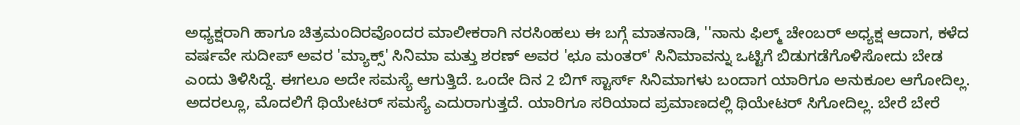ಅಧ್ಯಕ್ಷರಾಗಿ ಹಾಗೂ ಚಿತ್ರಮಂದಿರವೊಂದರ ಮಾಲೀಕರಾಗಿ ನರಸಿಂಹಲು ಈ ಬಗ್ಗೆ ಮಾತನಾಡಿ, ''ನಾನು ಫಿಲ್ಮ್ ಚೇಂಬರ್ ಅಧ್ಯಕ್ಷ ಆದಾಗ, ಕಳೆದ ವರ್ಷವೇ ಸುದೀಪ್ ಅವರ 'ಮ್ಯಾಕ್ಸ್' ಸಿನಿಮಾ ಮತ್ತು ಶರಣ್ ಅವರ 'ಛೂ ಮಂತರ್' ಸಿನಿಮಾವನ್ನು ಒಟ್ಟಿಗೆ ಬಿಡುಗಡೆಗೊಳಿಸೋದು ಬೇಡ ಎಂದು ತಿಳಿಸಿದ್ದೆ. ಈಗಲೂ ಅದೇ ಸಮಸ್ಯೆ ಆಗುತ್ತಿದೆ. ಒಂದೇ ದಿನ 2 ಬಿಗ್ ಸ್ಟಾರ್ಸ್ ಸಿನಿಮಾಗಳು ಬಂದಾಗ ಯಾರಿಗೂ ಅನುಕೂಲ ಆಗೋದಿಲ್ಲ. ಅದರಲ್ಲೂ, ಮೊದಲಿಗೆ ಥಿಯೇಟರ್ ಸಮಸ್ಯೆ ಎದುರಾಗುತ್ತದೆ. ಯಾರಿಗೂ ಸರಿಯಾದ ಪ್ರಮಾಣದಲ್ಲಿ ಥಿಯೇಟರ್ ಸಿಗೋದಿಲ್ಲ. ಬೇರೆ ಬೇರೆ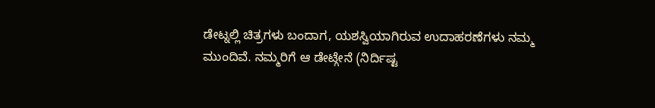ಡೇಟ್ನಲ್ಲಿ ಚಿತ್ರಗಳು ಬಂದಾಗ, ಯಶಸ್ವಿಯಾಗಿರುವ ಉದಾಹರಣೆಗಳು ನಮ್ಮ ಮುಂದಿವೆ. ನಮ್ಮರಿಗೆ ಆ ಡೇಟ್ಗೇನೆ (ನಿರ್ದಿಷ್ಟ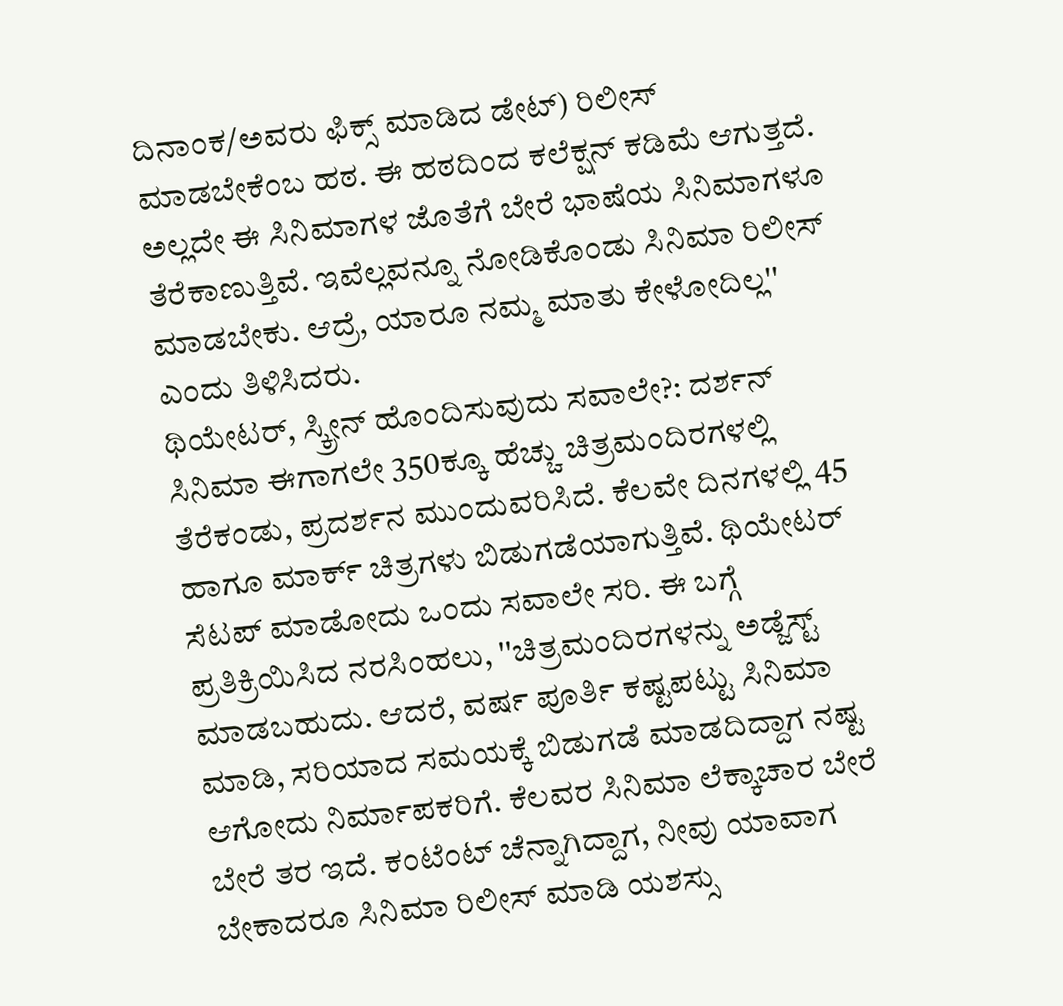ದಿನಾಂಕ/ಅವರು ಫಿಕ್ಸ್ ಮಾಡಿದ ಡೇಟ್) ರಿಲೀಸ್ ಮಾಡಬೇಕೆಂಬ ಹಠ. ಈ ಹಠದಿಂದ ಕಲೆಕ್ಷನ್ ಕಡಿಮೆ ಆಗುತ್ತದೆ. ಅಲ್ಲದೇ ಈ ಸಿನಿಮಾಗಳ ಜೊತೆಗೆ ಬೇರೆ ಭಾಷೆಯ ಸಿನಿಮಾಗಳೂ ತೆರೆಕಾಣುತ್ತಿವೆ. ಇವೆಲ್ಲವನ್ನೂ ನೋಡಿಕೊಂಡು ಸಿನಿಮಾ ರಿಲೀಸ್ ಮಾಡಬೇಕು. ಆದ್ರೆ, ಯಾರೂ ನಮ್ಮ ಮಾತು ಕೇಳೋದಿಲ್ಲ'' ಎಂದು ತಿಳಿಸಿದರು.
ಥಿಯೇಟರ್, ಸ್ಕ್ರೀನ್ ಹೊಂದಿಸುವುದು ಸವಾಲೇ?: ದರ್ಶನ್ ಸಿನಿಮಾ ಈಗಾಗಲೇ 350ಕ್ಕೂ ಹೆಚ್ಚು ಚಿತ್ರಮಂದಿರಗಳಲ್ಲಿ ತೆರೆಕಂಡು, ಪ್ರದರ್ಶನ ಮುಂದುವರಿಸಿದೆ. ಕೆಲವೇ ದಿನಗಳಲ್ಲಿ 45 ಹಾಗೂ ಮಾರ್ಕ್ ಚಿತ್ರಗಳು ಬಿಡುಗಡೆಯಾಗುತ್ತಿವೆ. ಥಿಯೇಟರ್ ಸೆಟಪ್ ಮಾಡೋದು ಒಂದು ಸವಾಲೇ ಸರಿ. ಈ ಬಗ್ಗೆ ಪ್ರತಿಕ್ರಿಯಿಸಿದ ನರಸಿಂಹಲು, ''ಚಿತ್ರಮಂದಿರಗಳನ್ನು ಅಡ್ಜೆಸ್ಟ್ ಮಾಡಬಹುದು. ಆದರೆ, ವರ್ಷ ಪೂರ್ತಿ ಕಷ್ಟಪಟ್ಟು ಸಿನಿಮಾ ಮಾಡಿ, ಸರಿಯಾದ ಸಮಯಕ್ಕೆ ಬಿಡುಗಡೆ ಮಾಡದಿದ್ದಾಗ ನಷ್ಟ ಆಗೋದು ನಿರ್ಮಾಪಕರಿಗೆ. ಕೆಲವರ ಸಿನಿಮಾ ಲೆಕ್ಕಾಚಾರ ಬೇರೆ ಬೇರೆ ತರ ಇದೆ. ಕಂಟೆಂಟ್ ಚೆನ್ನಾಗಿದ್ದಾಗ, ನೀವು ಯಾವಾಗ ಬೇಕಾದರೂ ಸಿನಿಮಾ ರಿಲೀಸ್ ಮಾಡಿ ಯಶಸ್ಸು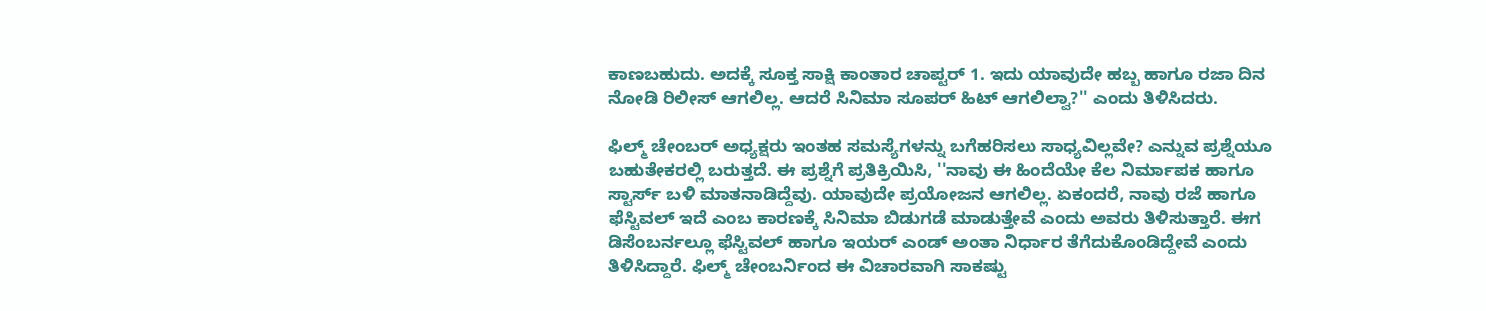ಕಾಣಬಹುದು. ಅದಕ್ಕೆ ಸೂಕ್ತ ಸಾಕ್ಷಿ ಕಾಂತಾರ ಚಾಪ್ಟರ್ 1. ಇದು ಯಾವುದೇ ಹಬ್ಬ ಹಾಗೂ ರಜಾ ದಿನ ನೋಡಿ ರಿಲೀಸ್ ಆಗಲಿಲ್ಲ. ಆದರೆ ಸಿನಿಮಾ ಸೂಪರ್ ಹಿಟ್ ಆಗಲಿಲ್ವಾ?'' ಎಂದು ತಿಳಿಸಿದರು.

ಫಿಲ್ಮ್ ಚೇಂಬರ್ ಅಧ್ಯಕ್ಷರು ಇಂತಹ ಸಮಸ್ಯೆಗಳನ್ನು ಬಗೆಹರಿಸಲು ಸಾಧ್ಯವಿಲ್ಲವೇ? ಎನ್ನುವ ಪ್ರಶ್ನೆಯೂ ಬಹುತೇಕರಲ್ಲಿ ಬರುತ್ತದೆ. ಈ ಪ್ರಶ್ನೆಗೆ ಪ್ರತಿಕ್ರಿಯಿಸಿ, ''ನಾವು ಈ ಹಿಂದೆಯೇ ಕೆಲ ನಿರ್ಮಾಪಕ ಹಾಗೂ ಸ್ಟಾರ್ಸ್ ಬಳಿ ಮಾತನಾಡಿದ್ದೆವು. ಯಾವುದೇ ಪ್ರಯೋಜನ ಆಗಲಿಲ್ಲ. ಏಕಂದರೆ, ನಾವು ರಜೆ ಹಾಗೂ ಫೆಸ್ಟಿವಲ್ ಇದೆ ಎಂಬ ಕಾರಣಕ್ಕೆ ಸಿನಿಮಾ ಬಿಡುಗಡೆ ಮಾಡುತ್ತೇವೆ ಎಂದು ಅವರು ತಿಳಿಸುತ್ತಾರೆ. ಈಗ ಡಿಸೆಂಬರ್ನಲ್ಲೂ ಫೆಸ್ಟಿವಲ್ ಹಾಗೂ ಇಯರ್ ಎಂಡ್ ಅಂತಾ ನಿರ್ಧಾರ ತೆಗೆದುಕೊಂಡಿದ್ದೇವೆ ಎಂದು ತಿಳಿಸಿದ್ದಾರೆ. ಫಿಲ್ಮ್ ಚೇಂಬರ್ನಿಂದ ಈ ವಿಚಾರವಾಗಿ ಸಾಕಷ್ಟು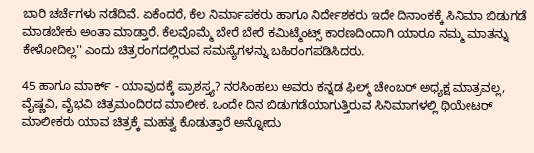ಬಾರಿ ಚರ್ಚೆಗಳು ನಡೆದಿವೆ. ಏಕೆಂದರೆ, ಕೆಲ ನಿರ್ಮಾಪಕರು ಹಾಗೂ ನಿರ್ದೇಶಕರು ಇದೇ ದಿನಾಂಕಕ್ಕೆ ಸಿನಿಮಾ ಬಿಡುಗಡೆ ಮಾಡಬೇಕು ಅಂತಾ ಮಾಡ್ತಾರೆ. ಕೆಲವೊಮ್ಮೆ ಬೇರೆ ಬೇರೆ ಕಮಿಟ್ಮೆಂಟ್ಸ್ ಕಾರಣದಿಂದಾಗಿ ಯಾರೂ ನಮ್ಮ ಮಾತನ್ನು ಕೇಳೋದಿಲ್ಲ'' ಎಂದು ಚಿತ್ರರಂಗದಲ್ಲಿರುವ ಸಮಸ್ಯೆಗಳನ್ನು ಬಹಿರಂಗಪಡಿಸಿದರು.

45 ಹಾಗೂ ಮಾರ್ಕ್ - ಯಾವುದಕ್ಕೆ ಪ್ರಾಶಸ್ತ್ಯ? ನರಸಿಂಹಲು ಅವರು ಕನ್ನಡ ಫಿಲ್ಮ್ ಚೇಂಬರ್ ಅಧ್ಯಕ್ಷ ಮಾತ್ರವಲ್ಲ, ವೈಷ್ಣವಿ, ವೈಭವಿ ಚಿತ್ರಮಂದಿರದ ಮಾಲೀಕ. ಒಂದೇ ದಿನ ಬಿಡುಗಡೆಯಾಗುತ್ತಿರುವ ಸಿನಿಮಾಗಳಲ್ಲಿ ಥಿಯೇಟರ್ ಮಾಲೀಕರು ಯಾವ ಚಿತ್ರಕ್ಕೆ ಮಹತ್ವ ಕೊಡುತ್ತಾರೆ ಅನ್ನೋದು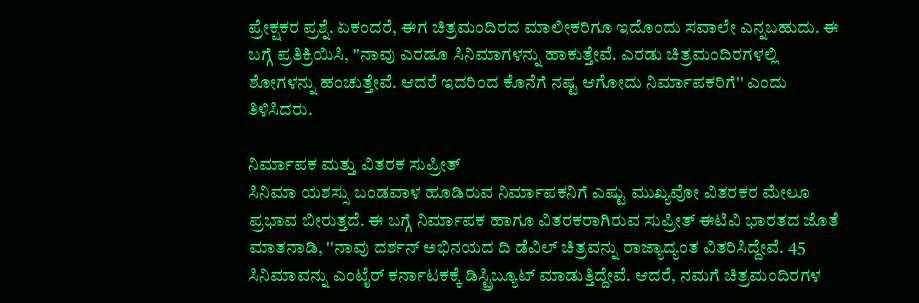ಪ್ರೇಕ್ಷಕರ ಪ್ರಶ್ನೆ. ಏಕಂದರೆ, ಈಗ ಚಿತ್ರಮಂದಿರದ ಮಾಲೀಕರಿಗೂ ಇದೊಂದು ಸವಾಲೇ ಎನ್ನಬಹುದು. ಈ ಬಗ್ಗೆ ಪ್ರತಿಕ್ರಿಯಿಸಿ, ''ನಾವು ಎರಡೂ ಸಿನಿಮಾಗಳನ್ನು ಹಾಕುತ್ತೇವೆ. ಎರಡು ಚಿತ್ರಮಂದಿರಗಳಲ್ಲಿ ಶೋಗಳನ್ನು ಹಂಚುತ್ತೇವೆ. ಆದರೆ ಇದರಿಂದ ಕೊನೆಗೆ ನಷ್ಟ ಆಗೋದು ನಿರ್ಮಾಪಕರಿಗೆ'' ಎಂದು ತಿಳಿಸಿದರು.

ನಿರ್ಮಾಪಕ ಮತ್ತು ವಿತರಕ ಸುಪ್ರೀತ್
ಸಿನಿಮಾ ಯಶಸ್ಸು ಬಂಡವಾಳ ಹೂಡಿರುವ ನಿರ್ಮಾಪಕನಿಗೆ ಎಷ್ಟು ಮುಖ್ಯವೋ ವಿತರಕರ ಮೇಲೂ ಪ್ರಭಾವ ಬೀರುತ್ತದೆ. ಈ ಬಗ್ಗೆ ನಿರ್ಮಾಪಕ ಹಾಗೂ ವಿತರಕರಾಗಿರುವ ಸುಪ್ರೀತ್ ಈಟಿವಿ ಭಾರತದ ಜೊತೆ ಮಾತನಾಡಿ, ''ನಾವು ದರ್ಶನ್ ಅಭಿನಯದ ದಿ ಡೆವಿಲ್ ಚಿತ್ರವನ್ನು ರಾಜ್ಯಾದ್ಯಂತ ವಿತರಿಸಿದ್ದೇವೆ. 45 ಸಿನಿಮಾವನ್ನು ಎಂಟೈರ್ ಕರ್ನಾಟಕಕ್ಕೆ ಡಿಸ್ಟ್ರಿಬ್ಯೂಟ್ ಮಾಡುತ್ತಿದ್ದೇವೆ. ಆದರೆ, ನಮಗೆ ಚಿತ್ರಮಂದಿರಗಳ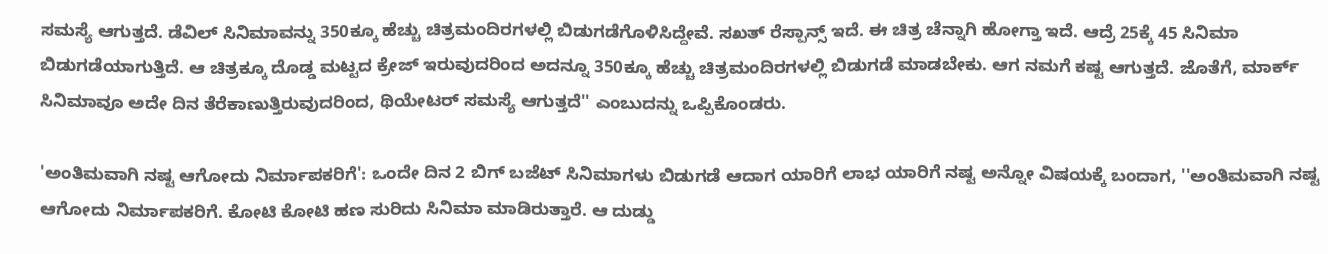ಸಮಸ್ಯೆ ಆಗುತ್ತದೆ. ಡೆವಿಲ್ ಸಿನಿಮಾವನ್ನು 350ಕ್ಕೂ ಹೆಚ್ಚು ಚಿತ್ರಮಂದಿರಗಳಲ್ಲಿ ಬಿಡುಗಡೆಗೊಳಿಸಿದ್ದೇವೆ. ಸಖತ್ ರೆಸ್ಪಾನ್ಸ್ ಇದೆ. ಈ ಚಿತ್ರ ಚೆನ್ನಾಗಿ ಹೋಗ್ತಾ ಇದೆ. ಆದ್ರೆ 25ಕ್ಕೆ 45 ಸಿನಿಮಾ ಬಿಡುಗಡೆಯಾಗುತ್ತಿದೆ. ಆ ಚಿತ್ರಕ್ಕೂ ದೊಡ್ಡ ಮಟ್ಟದ ಕ್ರೇಜ್ ಇರುವುದರಿಂದ ಅದನ್ನೂ 350ಕ್ಕೂ ಹೆಚ್ಚು ಚಿತ್ರಮಂದಿರಗಳಲ್ಲಿ ಬಿಡುಗಡೆ ಮಾಡಬೇಕು. ಆಗ ನಮಗೆ ಕಷ್ಟ ಆಗುತ್ತದೆ. ಜೊತೆಗೆ, ಮಾರ್ಕ್ ಸಿನಿಮಾವೂ ಅದೇ ದಿನ ತೆರೆಕಾಣುತ್ತಿರುವುದರಿಂದ, ಥಿಯೇಟರ್ ಸಮಸ್ಯೆ ಆಗುತ್ತದೆ'' ಎಂಬುದನ್ನು ಒಪ್ಪಿಕೊಂಡರು.

'ಅಂತಿಮವಾಗಿ ನಷ್ಟ ಆಗೋದು ನಿರ್ಮಾಪಕರಿಗೆ': ಒಂದೇ ದಿನ 2 ಬಿಗ್ ಬಜೆಟ್ ಸಿನಿಮಾಗಳು ಬಿಡುಗಡೆ ಆದಾಗ ಯಾರಿಗೆ ಲಾಭ ಯಾರಿಗೆ ನಷ್ಟ ಅನ್ನೋ ವಿಷಯಕ್ಕೆ ಬಂದಾಗ, ''ಅಂತಿಮವಾಗಿ ನಷ್ಟ ಆಗೋದು ನಿರ್ಮಾಪಕರಿಗೆ. ಕೋಟಿ ಕೋಟಿ ಹಣ ಸುರಿದು ಸಿನಿಮಾ ಮಾಡಿರುತ್ತಾರೆ. ಆ ದುಡ್ಡು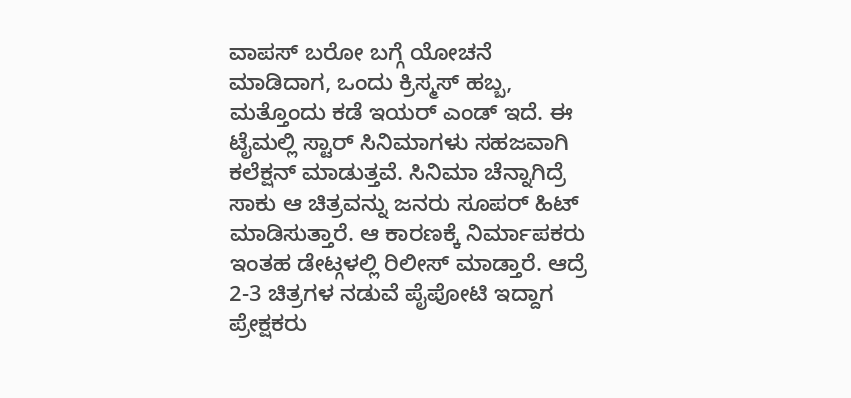ವಾಪಸ್ ಬರೋ ಬಗ್ಗೆ ಯೋಚನೆ ಮಾಡಿದಾಗ, ಒಂದು ಕ್ರಿಸ್ಮಸ್ ಹಬ್ಬ, ಮತ್ತೊಂದು ಕಡೆ ಇಯರ್ ಎಂಡ್ ಇದೆ. ಈ ಟೈಮಲ್ಲಿ ಸ್ಟಾರ್ ಸಿನಿಮಾಗಳು ಸಹಜವಾಗಿ ಕಲೆಕ್ಷನ್ ಮಾಡುತ್ತವೆ. ಸಿನಿಮಾ ಚೆನ್ನಾಗಿದ್ರೆ ಸಾಕು ಆ ಚಿತ್ರವನ್ನು ಜನರು ಸೂಪರ್ ಹಿಟ್ ಮಾಡಿಸುತ್ತಾರೆ. ಆ ಕಾರಣಕ್ಕೆ ನಿರ್ಮಾಪಕರು ಇಂತಹ ಡೇಟ್ಗಳಲ್ಲಿ ರಿಲೀಸ್ ಮಾಡ್ತಾರೆ. ಆದ್ರೆ 2-3 ಚಿತ್ರಗಳ ನಡುವೆ ಪೈಪೋಟಿ ಇದ್ದಾಗ ಪ್ರೇಕ್ಷಕರು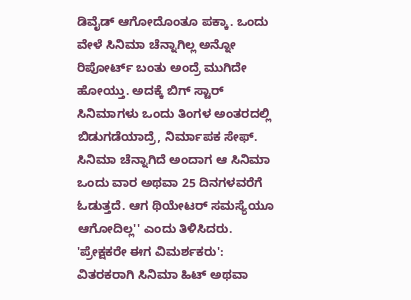ಡಿವೈಡ್ ಆಗೋದೊಂತೂ ಪಕ್ಕಾ. ಒಂದು ವೇಳೆ ಸಿನಿಮಾ ಚೆನ್ನಾಗಿಲ್ಲ ಅನ್ನೋ ರಿಪೋರ್ಟ್ ಬಂತು ಅಂದ್ರೆ ಮುಗಿದೇ ಹೋಯ್ತು. ಅದಕ್ಕೆ ಬಿಗ್ ಸ್ಟಾರ್ ಸಿನಿಮಾಗಳು ಒಂದು ತಿಂಗಳ ಅಂತರದಲ್ಲಿ ಬಿಡುಗಡೆಯಾದ್ರೆ, ನಿರ್ಮಾಪಕ ಸೇಫ್. ಸಿನಿಮಾ ಚೆನ್ನಾಗಿದೆ ಅಂದಾಗ ಆ ಸಿನಿಮಾ ಒಂದು ವಾರ ಅಥವಾ 25 ದಿನಗಳವರೆಗೆ ಓಡುತ್ತದೆ. ಆಗ ಥಿಯೇಟರ್ ಸಮಸ್ಯೆಯೂ ಆಗೋದಿಲ್ಲ'' ಎಂದು ತಿಳಿಸಿದರು.
'ಪ್ರೇಕ್ಷಕರೇ ಈಗ ವಿಮರ್ಶಕರು': ವಿತರಕರಾಗಿ ಸಿನಿಮಾ ಹಿಟ್ ಅಥವಾ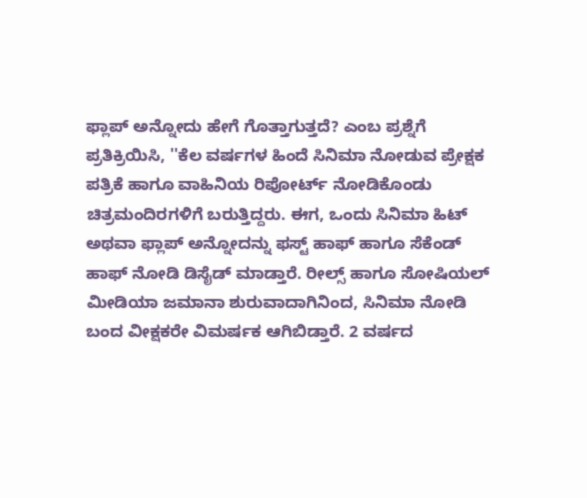ಫ್ಲಾಪ್ ಅನ್ನೋದು ಹೇಗೆ ಗೊತ್ತಾಗುತ್ತದೆ? ಎಂಬ ಪ್ರಶ್ನೆಗೆ ಪ್ರತಿಕ್ರಿಯಿಸಿ, ''ಕೆಲ ವರ್ಷಗಳ ಹಿಂದೆ ಸಿನಿಮಾ ನೋಡುವ ಪ್ರೇಕ್ಷಕ ಪತ್ರಿಕೆ ಹಾಗೂ ವಾಹಿನಿಯ ರಿಪೋರ್ಟ್ ನೋಡಿಕೊಂಡು ಚಿತ್ರಮಂದಿರಗಳಿಗೆ ಬರುತ್ತಿದ್ದರು. ಈಗ, ಒಂದು ಸಿನಿಮಾ ಹಿಟ್ ಅಥವಾ ಫ್ಲಾಪ್ ಅನ್ನೋದನ್ನು ಫಸ್ಟ್ ಹಾಫ್ ಹಾಗೂ ಸೆಕೆಂಡ್ ಹಾಫ್ ನೋಡಿ ಡಿಸೈಡ್ ಮಾಡ್ತಾರೆ. ರೀಲ್ಸ್ ಹಾಗೂ ಸೋಷಿಯಲ್ ಮೀಡಿಯಾ ಜಮಾನಾ ಶುರುವಾದಾಗಿನಿಂದ, ಸಿನಿಮಾ ನೋಡಿ ಬಂದ ವೀಕ್ಷಕರೇ ವಿಮರ್ಷಕ ಆಗಿಬಿಡ್ತಾರೆ. 2 ವರ್ಷದ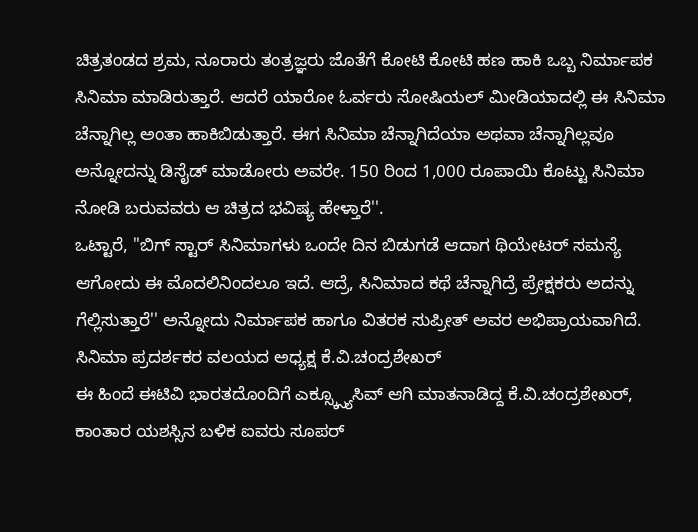ಚಿತ್ರತಂಡದ ಶ್ರಮ, ನೂರಾರು ತಂತ್ರಜ್ಞರು ಜೊತೆಗೆ ಕೋಟಿ ಕೋಟಿ ಹಣ ಹಾಕಿ ಒಬ್ಬ ನಿರ್ಮಾಪಕ ಸಿನಿಮಾ ಮಾಡಿರುತ್ತಾರೆ. ಆದರೆ ಯಾರೋ ಓರ್ವರು ಸೋಷಿಯಲ್ ಮೀಡಿಯಾದಲ್ಲಿ ಈ ಸಿನಿಮಾ ಚೆನ್ನಾಗಿಲ್ಲ ಅಂತಾ ಹಾಕಿಬಿಡುತ್ತಾರೆ. ಈಗ ಸಿನಿಮಾ ಚೆನ್ನಾಗಿದೆಯಾ ಅಥವಾ ಚೆನ್ನಾಗಿಲ್ಲವೂ ಅನ್ನೋದನ್ನು ಡಿಸೈಡ್ ಮಾಡೋರು ಅವರೇ. 150 ರಿಂದ 1,000 ರೂಪಾಯಿ ಕೊಟ್ಟು ಸಿನಿಮಾ ನೋಡಿ ಬರುವವರು ಆ ಚಿತ್ರದ ಭವಿಷ್ಯ ಹೇಳ್ತಾರೆ''.
ಒಟ್ಟಾರೆ, ''ಬಿಗ್ ಸ್ಟಾರ್ ಸಿನಿಮಾಗಳು ಒಂದೇ ದಿನ ಬಿಡುಗಡೆ ಆದಾಗ ಥಿಯೇಟರ್ ಸಮಸ್ಯೆ ಆಗೋದು ಈ ಮೊದಲಿನಿಂದಲೂ ಇದೆ. ಆದ್ರೆ, ಸಿನಿಮಾದ ಕಥೆ ಚೆನ್ನಾಗಿದ್ರೆ ಪ್ರೇಕ್ಷಕರು ಅದನ್ನು ಗೆಲ್ಲಿಸುತ್ತಾರೆ'' ಅನ್ನೋದು ನಿರ್ಮಾಪಕ ಹಾಗೂ ವಿತರಕ ಸುಪ್ರೀತ್ ಅವರ ಅಭಿಪ್ರಾಯವಾಗಿದೆ.
ಸಿನಿಮಾ ಪ್ರದರ್ಶಕರ ವಲಯದ ಅಧ್ಯಕ್ಷ ಕೆ.ವಿ.ಚಂದ್ರಶೇಖರ್
ಈ ಹಿಂದೆ ಈಟಿವಿ ಭಾರತದೊಂದಿಗೆ ಎಕ್ಸ್ಕ್ಸ್ಯೂಸಿವ್ ಆಗಿ ಮಾತನಾಡಿದ್ದ ಕೆ.ವಿ.ಚಂದ್ರಶೇಖರ್, ಕಾಂತಾರ ಯಶಸ್ಸಿನ ಬಳಿಕ ಐವರು ಸೂಪರ್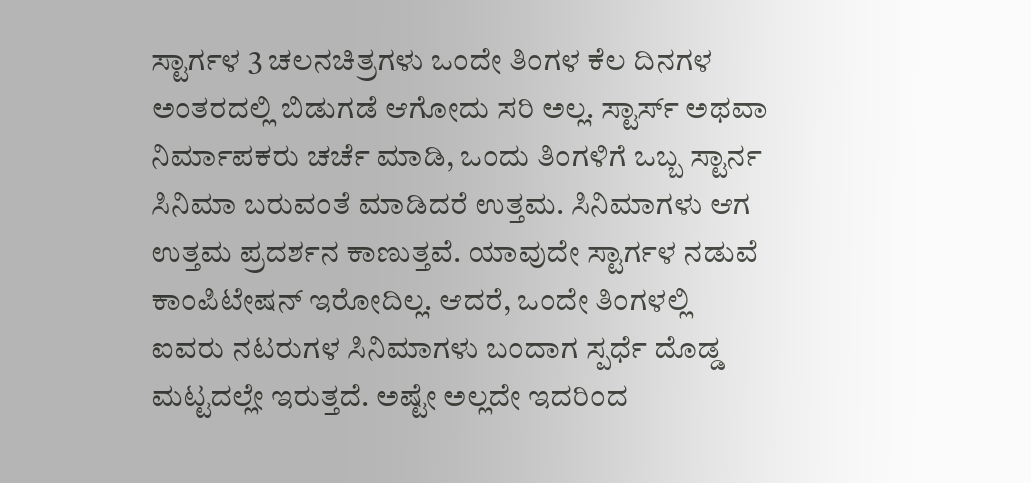ಸ್ಟಾರ್ಗಳ 3 ಚಲನಚಿತ್ರಗಳು ಒಂದೇ ತಿಂಗಳ ಕೆಲ ದಿನಗಳ ಅಂತರದಲ್ಲಿ ಬಿಡುಗಡೆ ಆಗೋದು ಸರಿ ಅಲ್ಲ. ಸ್ಟಾರ್ಸ್ ಅಥವಾ ನಿರ್ಮಾಪಕರು ಚರ್ಚೆ ಮಾಡಿ, ಒಂದು ತಿಂಗಳಿಗೆ ಒಬ್ಬ ಸ್ಟಾರ್ನ ಸಿನಿಮಾ ಬರುವಂತೆ ಮಾಡಿದರೆ ಉತ್ತಮ. ಸಿನಿಮಾಗಳು ಆಗ ಉತ್ತಮ ಪ್ರದರ್ಶನ ಕಾಣುತ್ತವೆ. ಯಾವುದೇ ಸ್ಟಾರ್ಗಳ ನಡುವೆ ಕಾಂಪಿಟೇಷನ್ ಇರೋದಿಲ್ಲ. ಆದರೆ, ಒಂದೇ ತಿಂಗಳಲ್ಲಿ ಐವರು ನಟರುಗಳ ಸಿನಿಮಾಗಳು ಬಂದಾಗ ಸ್ಪರ್ಧೆ ದೊಡ್ಡ ಮಟ್ಟದಲ್ಲೇ ಇರುತ್ತದೆ. ಅಷ್ಟೇ ಅಲ್ಲದೇ ಇದರಿಂದ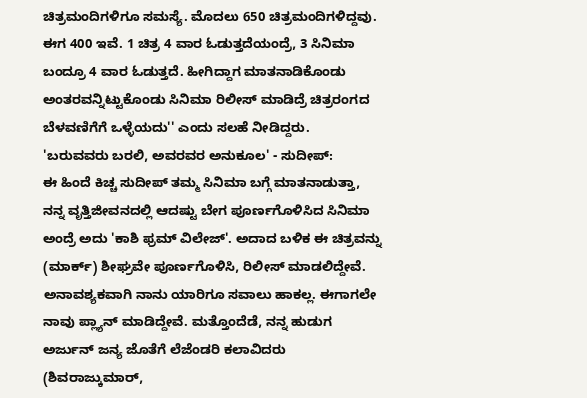ಚಿತ್ರಮಂದಿಗಳಿಗೂ ಸಮಸ್ಯೆ. ಮೊದಲು 650 ಚಿತ್ರಮಂದಿಗಳಿದ್ದವು. ಈಗ 400 ಇವೆ. 1 ಚಿತ್ರ 4 ವಾರ ಓಡುತ್ತದೆಯಂದ್ರೆ, 3 ಸಿನಿಮಾ ಬಂದ್ರೂ 4 ವಾರ ಓಡುತ್ತದೆ. ಹೀಗಿದ್ದಾಗ ಮಾತನಾಡಿಕೊಂಡು ಅಂತರವನ್ನಿಟ್ಟುಕೊಂಡು ಸಿನಿಮಾ ರಿಲೀಸ್ ಮಾಡಿದ್ರೆ ಚಿತ್ರರಂಗದ ಬೆಳವಣಿಗೆಗೆ ಒಳ್ಳೆಯದು'' ಎಂದು ಸಲಹೆ ನೀಡಿದ್ದರು.
'ಬರುವವರು ಬರಲಿ, ಅವರವರ ಅನುಕೂಲ' - ಸುದೀಪ್:
ಈ ಹಿಂದೆ ಕಿಚ್ಚ ಸುದೀಪ್ ತಮ್ಮ ಸಿನಿಮಾ ಬಗ್ಗೆ ಮಾತನಾಡುತ್ತಾ, ನನ್ನ ವೃತ್ತಿಜೀವನದಲ್ಲಿ ಆದಷ್ಟು ಬೇಗ ಪೂರ್ಣಗೊಳಿಸಿದ ಸಿನಿಮಾ ಅಂದ್ರೆ ಅದು 'ಕಾಶಿ ಫ್ರಮ್ ವಿಲೇಜ್'. ಅದಾದ ಬಳಿಕ ಈ ಚಿತ್ರವನ್ನು (ಮಾರ್ಕ್) ಶೀಘ್ರವೇ ಪೂರ್ಣಗೊಳಿಸಿ, ರಿಲೀಸ್ ಮಾಡಲಿದ್ದೇವೆ. ಅನಾವಶ್ಯಕವಾಗಿ ನಾನು ಯಾರಿಗೂ ಸವಾಲು ಹಾಕಲ್ಲ. ಈಗಾಗಲೇ ನಾವು ಪ್ಲ್ಯಾನ್ ಮಾಡಿದ್ದೇವೆ. ಮತ್ತೊಂದೆಡೆ, ನನ್ನ ಹುಡುಗ ಅರ್ಜುನ್ ಜನ್ಯ ಜೊತೆಗೆ ಲೆಜೆಂಡರಿ ಕಲಾವಿದರು (ಶಿವರಾಜ್ಕುಮಾರ್,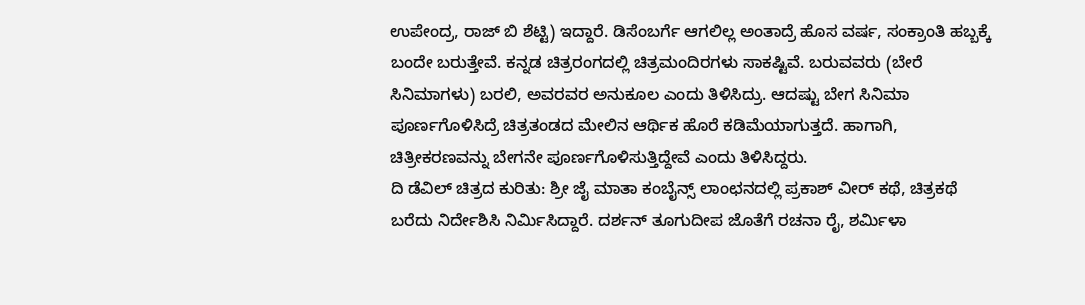ಉಪೇಂದ್ರ, ರಾಜ್ ಬಿ ಶೆಟ್ಟಿ) ಇದ್ದಾರೆ. ಡಿಸೆಂಬರ್ಗೆ ಆಗಲಿಲ್ಲ ಅಂತಾದ್ರೆ ಹೊಸ ವರ್ಷ, ಸಂಕ್ರಾಂತಿ ಹಬ್ಬಕ್ಕೆ ಬಂದೇ ಬರುತ್ತೇವೆ. ಕನ್ನಡ ಚಿತ್ರರಂಗದಲ್ಲಿ ಚಿತ್ರಮಂದಿರಗಳು ಸಾಕಷ್ಟಿವೆ. ಬರುವವರು (ಬೇರೆ ಸಿನಿಮಾಗಳು) ಬರಲಿ, ಅವರವರ ಅನುಕೂಲ ಎಂದು ತಿಳಿಸಿದ್ರು. ಆದಷ್ಟು ಬೇಗ ಸಿನಿಮಾ ಪೂರ್ಣಗೊಳಿಸಿದ್ರೆ ಚಿತ್ರತಂಡದ ಮೇಲಿನ ಆರ್ಥಿಕ ಹೊರೆ ಕಡಿಮೆಯಾಗುತ್ತದೆ. ಹಾಗಾಗಿ, ಚಿತ್ರೀಕರಣವನ್ನು ಬೇಗನೇ ಪೂರ್ಣಗೊಳಿಸುತ್ತಿದ್ದೇವೆ ಎಂದು ತಿಳಿಸಿದ್ದರು.
ದಿ ಡೆವಿಲ್ ಚಿತ್ರದ ಕುರಿತು: ಶ್ರೀ ಜೈ ಮಾತಾ ಕಂಬೈನ್ಸ್ ಲಾಂಛನದಲ್ಲಿ ಪ್ರಕಾಶ್ ವೀರ್ ಕಥೆ, ಚಿತ್ರಕಥೆ ಬರೆದು ನಿರ್ದೇಶಿಸಿ ನಿರ್ಮಿಸಿದ್ದಾರೆ. ದರ್ಶನ್ ತೂಗುದೀಪ ಜೊತೆಗೆ ರಚನಾ ರೈ, ಶರ್ಮಿಳಾ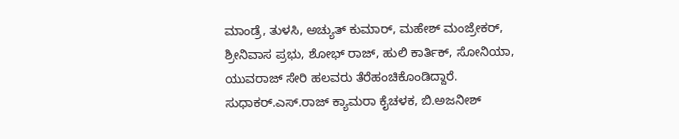ಮಾಂಡ್ರೆ, ತುಳಸಿ, ಅಚ್ಯುತ್ ಕುಮಾರ್, ಮಹೇಶ್ ಮಂಜ್ರೇಕರ್, ಶ್ರೀನಿವಾಸ ಪ್ರಭು, ಶೋಭ್ ರಾಜ್, ಹುಲಿ ಕಾರ್ತಿಕ್, ಸೋನಿಯಾ, ಯುವರಾಜ್ ಸೇರಿ ಹಲವರು ತೆರೆಹಂಚಿಕೊಂಡಿದ್ದಾರೆ. ಸುಧಾಕರ್.ಎಸ್.ರಾಜ್ ಕ್ಯಾಮರಾ ಕೈಚಳಕ, ಬಿ.ಅಜನೀಶ್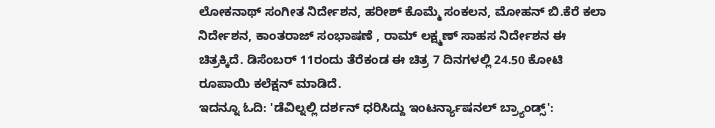ಲೋಕನಾಥ್ ಸಂಗೀತ ನಿರ್ದೇಶನ, ಹರೀಶ್ ಕೊಮ್ಮೆ ಸಂಕಲನ, ಮೋಹನ್ ಬಿ.ಕೆರೆ ಕಲಾ ನಿರ್ದೇಶನ, ಕಾಂತರಾಜ್ ಸಂಭಾಷಣೆ , ರಾಮ್ ಲಕ್ಷ್ಮಣ್ ಸಾಹಸ ನಿರ್ದೇಶನ ಈ ಚಿತ್ರಕ್ಕಿದೆ. ಡಿಸೆಂಬರ್ 11ರಂದು ತೆರೆಕಂಡ ಈ ಚಿತ್ರ 7 ದಿನಗಳಲ್ಲಿ 24.50 ಕೋಟಿ ರೂಪಾಯಿ ಕಲೆಕ್ಷನ್ ಮಾಡಿದೆ.
ಇದನ್ನೂ ಓದಿ: 'ಡೆವಿಲ್ನಲ್ಲಿ ದರ್ಶನ್ ಧರಿಸಿದ್ದು ಇಂಟರ್ನ್ಯಾಷನಲ್ ಬ್ರ್ಯಾಂಡ್ಸ್':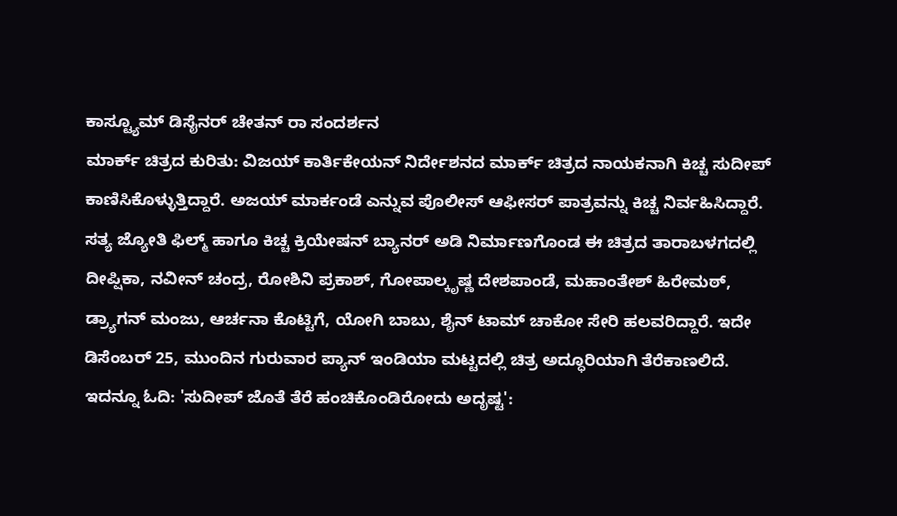ಕಾಸ್ಟ್ಯೂಮ್ ಡಿಸೈನರ್ ಚೇತನ್ ರಾ ಸಂದರ್ಶನ
ಮಾರ್ಕ್ ಚಿತ್ರದ ಕುರಿತು: ವಿಜಯ್ ಕಾರ್ತಿಕೇಯನ್ ನಿರ್ದೇಶನದ ಮಾರ್ಕ್ ಚಿತ್ರದ ನಾಯಕನಾಗಿ ಕಿಚ್ಚ ಸುದೀಪ್ ಕಾಣಿಸಿಕೊಳ್ಳುತ್ತಿದ್ದಾರೆ. ಅಜಯ್ ಮಾರ್ಕಂಡೆ ಎನ್ನುವ ಪೊಲೀಸ್ ಆಫೀಸರ್ ಪಾತ್ರವನ್ನು ಕಿಚ್ಚ ನಿರ್ವಹಿಸಿದ್ದಾರೆ. ಸತ್ಯ ಜ್ಯೋತಿ ಫಿಲ್ಮ್ ಹಾಗೂ ಕಿಚ್ಚ ಕ್ರಿಯೇಷನ್ ಬ್ಯಾನರ್ ಅಡಿ ನಿರ್ಮಾಣಗೊಂಡ ಈ ಚಿತ್ರದ ತಾರಾಬಳಗದಲ್ಲಿ ದೀಪ್ಷಿಕಾ, ನವೀನ್ ಚಂದ್ರ, ರೋಶಿನಿ ಪ್ರಕಾಶ್, ಗೋಪಾಲ್ಕೃಷ್ಣ ದೇಶಪಾಂಡೆ, ಮಹಾಂತೇಶ್ ಹಿರೇಮಠ್, ಡ್ರ್ಯಾಗನ್ ಮಂಜು, ಆರ್ಚನಾ ಕೊಟ್ಟಿಗೆ, ಯೋಗಿ ಬಾಬು, ಶೈನ್ ಟಾಮ್ ಚಾಕೋ ಸೇರಿ ಹಲವರಿದ್ದಾರೆ. ಇದೇ ಡಿಸೆಂಬರ್ 25, ಮುಂದಿನ ಗುರುವಾರ ಪ್ಯಾನ್ ಇಂಡಿಯಾ ಮಟ್ಟದಲ್ಲಿ ಚಿತ್ರ ಅದ್ಧೂರಿಯಾಗಿ ತೆರೆಕಾಣಲಿದೆ.
ಇದನ್ನೂ ಓದಿ: 'ಸುದೀಪ್ ಜೊತೆ ತೆರೆ ಹಂಚಿಕೊಂಡಿರೋದು ಅದೃಷ್ಟ':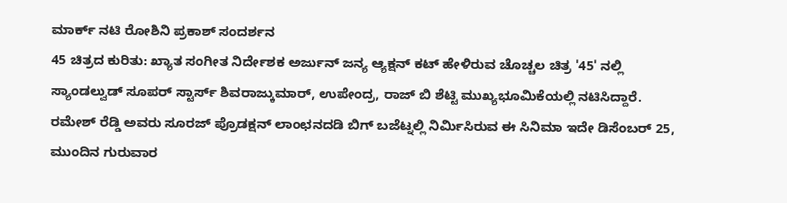ಮಾರ್ಕ್ ನಟಿ ರೋಶಿನಿ ಪ್ರಕಾಶ್ ಸಂದರ್ಶನ
45 ಚಿತ್ರದ ಕುರಿತು: ಖ್ಯಾತ ಸಂಗೀತ ನಿರ್ದೇಶಕ ಅರ್ಜುನ್ ಜನ್ಯ ಆ್ಯಕ್ಷನ್ ಕಟ್ ಹೇಳಿರುವ ಚೊಚ್ಚಲ ಚಿತ್ರ '45' ನಲ್ಲಿ ಸ್ಯಾಂಡಲ್ವುಡ್ ಸೂಪರ್ ಸ್ಟಾರ್ಸ್ ಶಿವರಾಜ್ಕುಮಾರ್, ಉಪೇಂದ್ರ, ರಾಜ್ ಬಿ ಶೆಟ್ಟಿ ಮುಖ್ಯಭೂಮಿಕೆಯಲ್ಲಿ ನಟಿಸಿದ್ದಾರೆ. ರಮೇಶ್ ರೆಡ್ಡಿ ಅವರು ಸೂರಜ್ ಪ್ರೊಡಕ್ಷನ್ ಲಾಂಛನದಡಿ ಬಿಗ್ ಬಜೆಟ್ನಲ್ಲಿ ನಿರ್ಮಿಸಿರುವ ಈ ಸಿನಿಮಾ ಇದೇ ಡಿಸೆಂಬರ್ 25, ಮುಂದಿನ ಗುರುವಾರ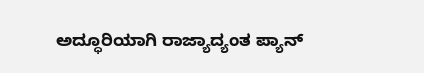ಅದ್ಧೂರಿಯಾಗಿ ರಾಜ್ಯಾದ್ಯಂತ ಪ್ಯಾನ್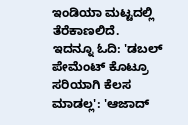ಇಂಡಿಯಾ ಮಟ್ಟದಲ್ಲಿ ತೆರೆಕಾಣಲಿದೆ.
ಇದನ್ನೂ ಓದಿ: 'ಡಬಲ್ ಪೇಮೆಂಟ್ ಕೊಟ್ರೂ ಸರಿಯಾಗಿ ಕೆಲಸ ಮಾಡಲ್ಲ': 'ಆಜಾದ್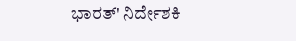ಭಾರತ್' ನಿರ್ದೇಶಕಿ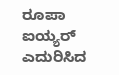ರೂಪಾ ಐಯ್ಯರ್ ಎದುರಿಸಿದ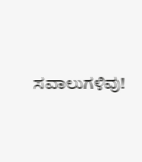ಸವಾಲುಗಳಿವು!